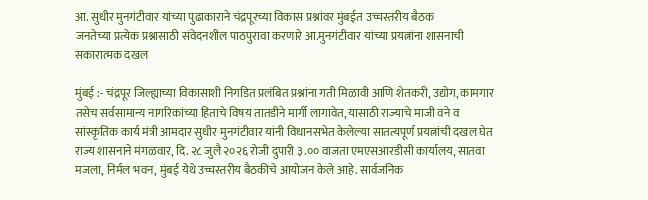आ. सुधीर मुनगंटीवार यांच्या पुढाकाराने चंद्रपूरच्या विकास प्रश्नांवर मुंबईत उच्चस्तरीय बैठक
जनतेच्या प्रत्येक प्रश्नासाठी संवेदनशील पाठपुरावा करणारे आ.मुनगंटीवार यांच्या प्रयत्नांना शासनाची सकारात्मक दखल

मुंबई :- चंद्रपूर जिल्ह्याच्या विकासाशी निगडित प्रलंबित प्रश्नांना गती मिळावी आणि शेतकरी, उद्योग, कामगार तसेच सर्वसामान्य नागरिकांच्या हिताचे विषय तातडीने मार्गी लागावेत, यासाठी राज्याचे माजी वने व सांस्कृतिक कार्य मंत्री आमदार सुधीर मुनगंटीवार यांनी विधानसभेत केलेल्या सातत्यपूर्ण प्रयत्नांची दखल घेत राज्य शासनाने मंगळवार, दि. २८ जुलै २०२६ रोजी दुपारी ३.०० वाजता एमएसआरडीसी कार्यालय, सातवा मजला, निर्मल भवन, मुंबई येथे उच्चस्तरीय बैठकीचे आयोजन केले आहे. सार्वजनिक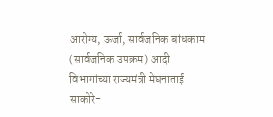आरोग्य, ऊर्जा, सार्वजनिक बांधकाम (सार्वजनिक उपक्रम) आदी विभागांच्या राज्यमंत्री मेघनाताई साकोरे-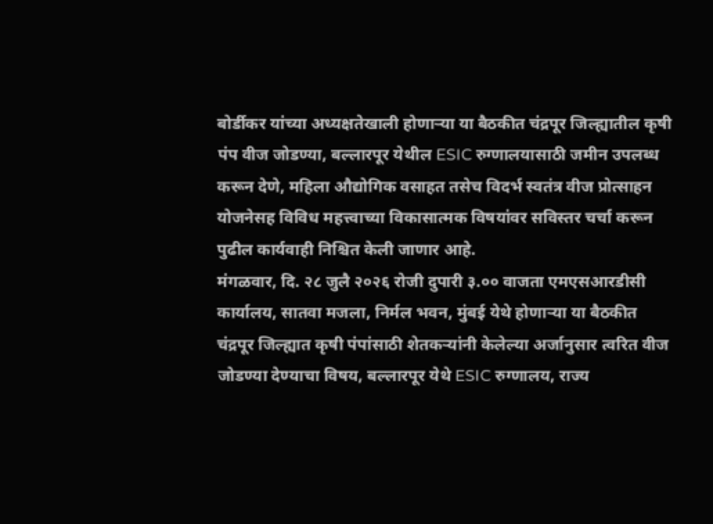बोर्डीकर यांच्या अध्यक्षतेखाली होणाऱ्या या बैठकीत चंद्रपूर जिल्ह्यातील कृषी पंप वीज जोडण्या, बल्लारपूर येथील ESIC रुग्णालयासाठी जमीन उपलब्ध करून देणे, महिला औद्योगिक वसाहत तसेच विदर्भ स्वतंत्र वीज प्रोत्साहन योजनेसह विविध महत्त्वाच्या विकासात्मक विषयांवर सविस्तर चर्चा करून पुढील कार्यवाही निश्चित केली जाणार आहे.
मंगळवार, दि. २८ जुलै २०२६ रोजी दुपारी ३.०० वाजता एमएसआरडीसी कार्यालय, सातवा मजला, निर्मल भवन, मुंबई येथे होणाऱ्या या बैठकीत चंद्रपूर जिल्ह्यात कृषी पंपांसाठी शेतकऱ्यांनी केलेल्या अर्जानुसार त्वरित वीज जोडण्या देण्याचा विषय, बल्लारपूर येथे ESIC रुग्णालय, राज्य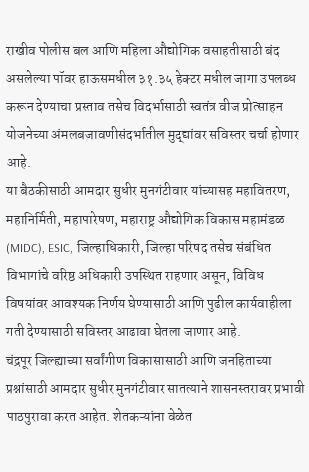राखीव पोलीस बल आणि महिला औद्योगिक वसाहतीसाठी बंद असलेल्या पॉवर हाऊसमधील ३१.३५ हेक्टर मधील जागा उपलब्ध करून देण्याचा प्रस्ताव तसेच विदर्भासाठी स्वतंत्र वीज प्रोत्साहन योजनेच्या अंमलबजावणीसंदर्भातील मुद्द्यांवर सविस्तर चर्चा होणार आहे.
या बैठकीसाठी आमदार सुधीर मुनगंटीवार यांच्यासह महावितरण, महानिर्मिती, महापारेषण, महाराष्ट्र औद्योगिक विकास महामंडळ (MIDC), ESIC, जिल्हाधिकारी, जिल्हा परिषद तसेच संबंधित विभागांचे वरिष्ठ अधिकारी उपस्थित राहणार असून, विविध विषयांवर आवश्यक निर्णय घेण्यासाठी आणि पुढील कार्यवाहीला गती देण्यासाठी सविस्तर आढावा घेतला जाणार आहे.
चंद्रपूर जिल्ह्याच्या सर्वांगीण विकासासाठी आणि जनहिताच्या प्रश्नांसाठी आमदार सुधीर मुनगंटीवार सातत्याने शासनस्तरावर प्रभावी पाठपुरावा करत आहेत. शेतकऱ्यांना वेळेत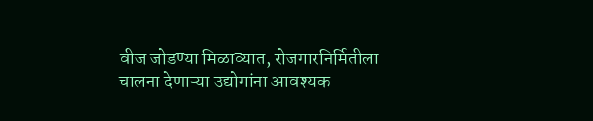वीज जोडण्या मिळाव्यात, रोजगारनिर्मितीला चालना देणाऱ्या उद्योगांना आवश्यक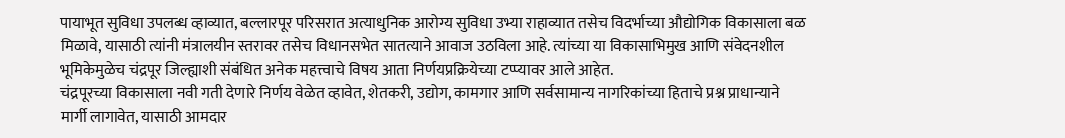पायाभूत सुविधा उपलब्ध व्हाव्यात, बल्लारपूर परिसरात अत्याधुनिक आरोग्य सुविधा उभ्या राहाव्यात तसेच विदर्भाच्या औद्योगिक विकासाला बळ मिळावे, यासाठी त्यांनी मंत्रालयीन स्तरावर तसेच विधानसभेत सातत्याने आवाज उठविला आहे. त्यांच्या या विकासाभिमुख आणि संवेदनशील भूमिकेमुळेच चंद्रपूर जिल्ह्याशी संबंधित अनेक महत्त्वाचे विषय आता निर्णयप्रक्रियेच्या टप्प्यावर आले आहेत.
चंद्रपूरच्या विकासाला नवी गती देणारे निर्णय वेळेत व्हावेत, शेतकरी, उद्योग, कामगार आणि सर्वसामान्य नागरिकांच्या हिताचे प्रश्न प्राधान्याने मार्गी लागावेत, यासाठी आमदार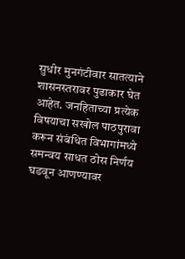सुधीर मुनगंटीवार सातत्याने शासनस्तरावर पुढाकार घेत आहेत. जनहिताच्या प्रत्येक विषयाचा सखोल पाठपुरावा करून संबंधित विभागांमध्ये समन्वय साधत ठोस निर्णय घडवून आणण्यावर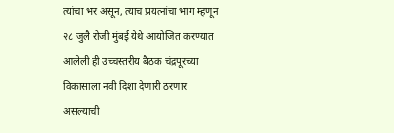त्यांचा भर असून, त्याच प्रयत्नांचा भाग म्हणून २८ जुलै रोजी मुंबई येथे आयोजित करण्यात आलेली ही उच्चस्तरीय बैठक चंद्रपूरच्या विकासाला नवी दिशा देणारी ठरणार असल्याची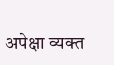अपेक्षा व्यक्त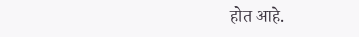होत आहे.